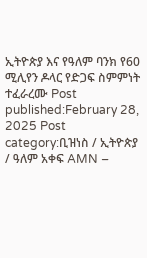ኢትዮጵያ እና የዓለም ባንክ የ60 ሚሊየን ዶላር የድጋፍ ስምምነት ተፈራረሙ Post published:February 28, 2025 Post category:ቢዝነስ / ኢትዮጵያ / ዓለም አቀፍ AMN –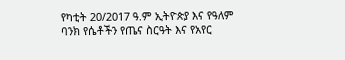የካቲት 20/2017 ዓ.ም ኢትዮጵያ እና የዓለም ባንክ የሴቶችን የጤና ስርዓት እና የአየር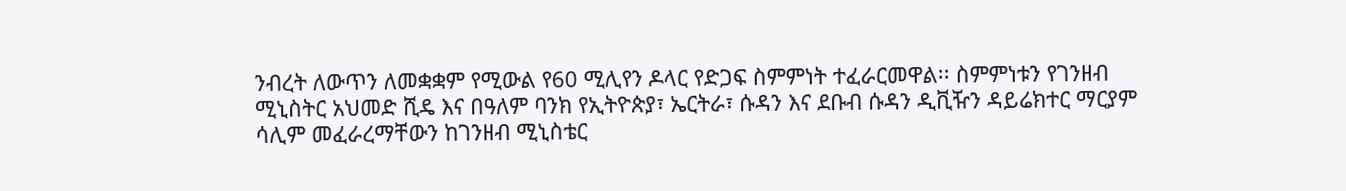ንብረት ለውጥን ለመቋቋም የሚውል የ60 ሚሊየን ዶላር የድጋፍ ስምምነት ተፈራርመዋል፡፡ ስምምነቱን የገንዘብ ሚኒስትር አህመድ ሺዴ እና በዓለም ባንክ የኢትዮጵያ፣ ኤርትራ፣ ሱዳን እና ደቡብ ሱዳን ዲቪዥን ዳይሬክተር ማርያም ሳሊም መፈራረማቸውን ከገንዘብ ሚኒስቴር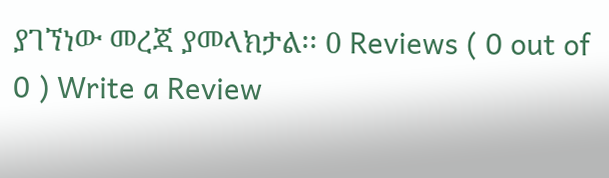ያገኘነው መረጃ ያመላክታል፡፡ 0 Reviews ( 0 out of 0 ) Write a Review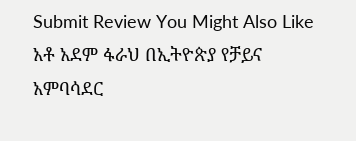Submit Review You Might Also Like አቶ አደም ፋራህ በኢትዮጵያ የቻይና አምባሳደር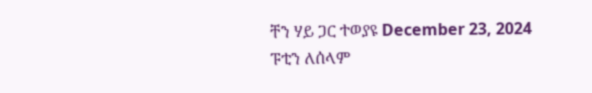ቸን ሃይ ጋር ተወያዩ December 23, 2024 ፑቲን ለሰላም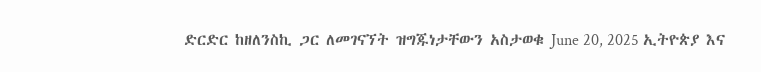ድርድር ከዘለንስኪ ጋር ለመገናኘት ዝግጁነታቸውን አስታወቁ June 20, 2025 ኢትዮጵያ እና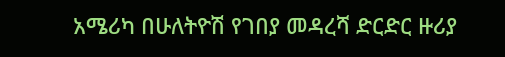አሜሪካ በሁለትዮሽ የገበያ መዳረሻ ድርድር ዙሪያ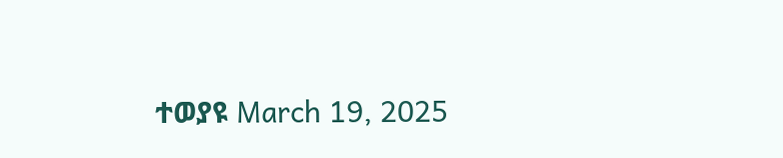ተወያዩ March 19, 2025